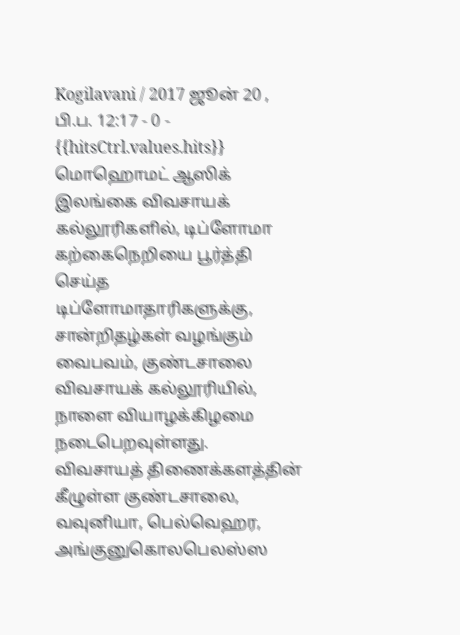Kogilavani / 2017 ஜூன் 20 , பி.ப. 12:17 - 0 - {{hitsCtrl.values.hits}}
மொஹொமட் ஆஸிக்
இலங்கை விவசாயக் கல்லூரிகளில், டிப்ளோமா கற்கைநெறியை பூர்த்தி செய்த டிப்ளோமாதாரிகளுக்கு, சான்றிதழ்கள் வழங்கும் வைபவம், குண்டசாலை விவசாயக் கல்லூரியில், நாளை வியாழக்கிழமை நடைபெறவுள்ளது.
விவசாயத் திணைக்களத்தின் கீழுள்ள குண்டசாலை, வவுனியா, பெல்வெஹர, அங்குனுகொலபெலஸ்ஸ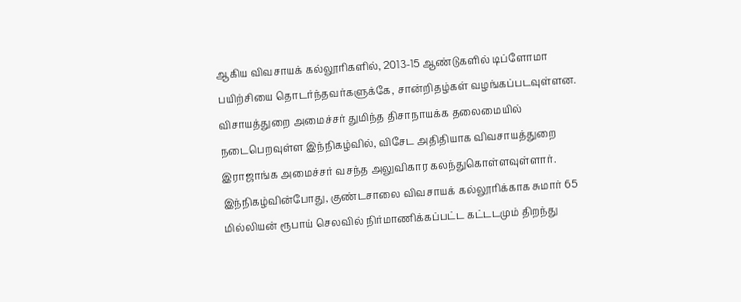ஆகிய விவசாயக் கல்லூரிகளில், 2013-15 ஆண்டுகளில் டிப்ளோமா பயிற்சியை தொடர்ந்தவர்களுக்கே, சான்றிதழ்கள் வழங்கப்படவுள்ளன.
விசாயத்துறை அமைச்சர் துமிந்த திசாநாயக்க தலைமையில் நடைபெறவுள்ள இந்நிகழ்வில், விசேட அதிதியாக விவசாயத்துறை இராஜாங்க அமைச்சர் வசந்த அலுவிகார கலந்துகொள்ளவுள்ளார்.
இந்நிகழ்வின்போது, குண்டசாலை விவசாயக் கல்லூரிக்காக சுமார் 65 மில்லியன் ரூபாய் செலவில் நிர்மாணிக்கப்பட்ட கட்டடமும் திறந்து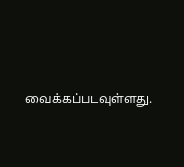வைக்கப்படவுள்ளது.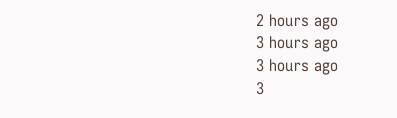2 hours ago
3 hours ago
3 hours ago
3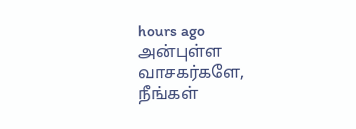hours ago
அன்புள்ள வாசகர்களே,
நீங்கள்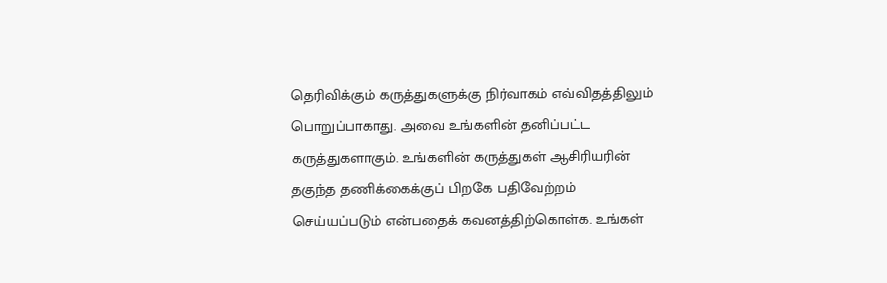தெரிவிக்கும் கருத்துகளுக்கு நிர்வாகம் எவ்விதத்திலும் பொறுப்பாகாது. அவை உங்களின் தனிப்பட்ட கருத்துகளாகும். உங்களின் கருத்துகள் ஆசிரியரின் தகுந்த தணிக்கைக்குப் பிறகே பதிவேற்றம் செய்யப்படும் என்பதைக் கவனத்திற்கொள்க. உங்கள்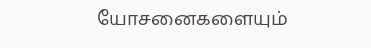யோசனைகளையும்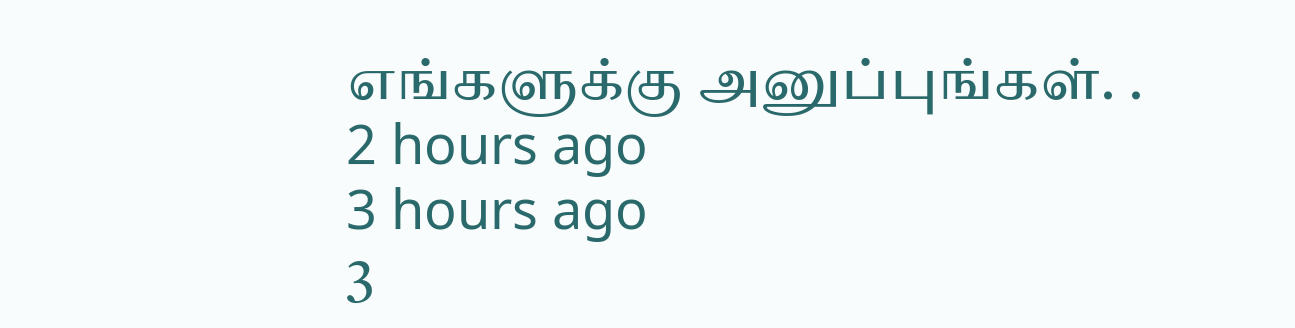எங்களுக்கு அனுப்புங்கள். .
2 hours ago
3 hours ago
3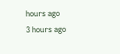hours ago
3 hours ago